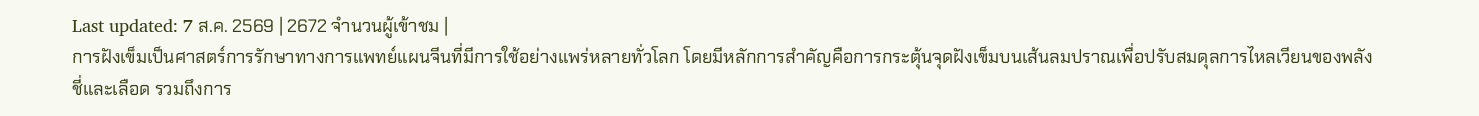Last updated: 7 ส.ค. 2569 | 2672 จำนวนผู้เข้าชม |
การฝังเข็มเป็นศาสตร์การรักษาทางการแพทย์แผนจีนที่มีการใช้อย่างแพร่หลายทั่วโลก โดยมีหลักการสำคัญคือการกระตุ้นจุดฝังเข็มบนเส้นลมปราณเพื่อปรับสมดุลการไหลเวียนของพลังชี่และเลือด รวมถึงการ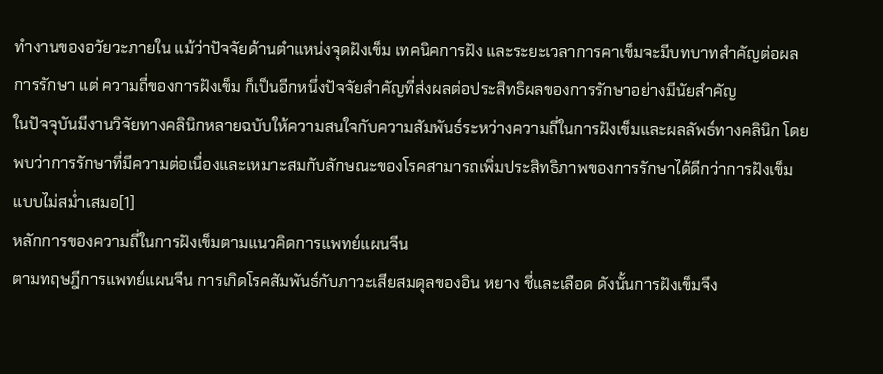ทำงานของอวัยวะภายใน แม้ว่าปัจจัยด้านตำแหน่งจุดฝังเข็ม เทคนิคการฝัง และระยะเวลาการคาเข็มจะมีบทบาทสำคัญต่อผลการรักษา แต่ ความถี่ของการฝังเข็ม ก็เป็นอีกหนึ่งปัจจัยสำคัญที่ส่งผลต่อประสิทธิผลของการรักษาอย่างมีนัยสำคัญ
ในปัจจุบันมีงานวิจัยทางคลินิกหลายฉบับให้ความสนใจกับความสัมพันธ์ระหว่างความถี่ในการฝังเข็มและผลลัพธ์ทางคลินิก โดยพบว่าการรักษาที่มีความต่อเนื่องและเหมาะสมกับลักษณะของโรคสามารถเพิ่มประสิทธิภาพของการรักษาได้ดีกว่าการฝังเข็มแบบไม่สม่ำเสมอ[1]
หลักการของความถี่ในการฝังเข็มตามแนวคิดการแพทย์แผนจีน
ตามทฤษฎีการแพทย์แผนจีน การเกิดโรคสัมพันธ์กับภาวะเสียสมดุลของอิน หยาง ชี่และเลือด ดังนั้นการฝังเข็มจึง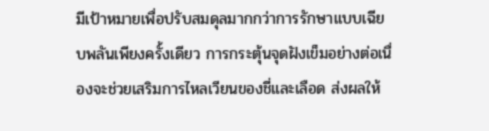มีเป้าหมายเพื่อปรับสมดุลมากกว่าการรักษาแบบเฉียบพลันเพียงครั้งเดียว การกระตุ้นจุดฝังเข็มอย่างต่อเนื่องจะช่วยเสริมการไหลเวียนของชี่และเลือด ส่งผลให้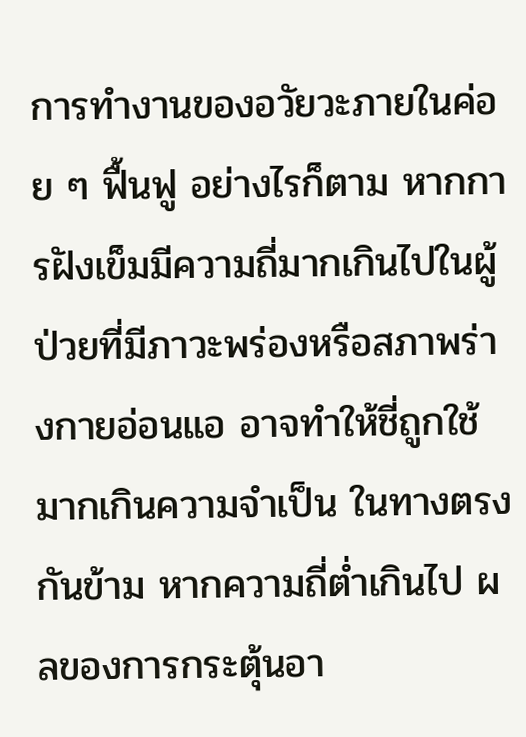การทำงานของอวัยวะภายในค่อย ๆ ฟื้นฟู อย่างไรก็ตาม หากการฝังเข็มมีความถี่มากเกินไปในผู้ป่วยที่มีภาวะพร่องหรือสภาพร่างกายอ่อนแอ อาจทำให้ชี่ถูกใช้มากเกินความจำเป็น ในทางตรงกันข้าม หากความถี่ต่ำเกินไป ผลของการกระตุ้นอา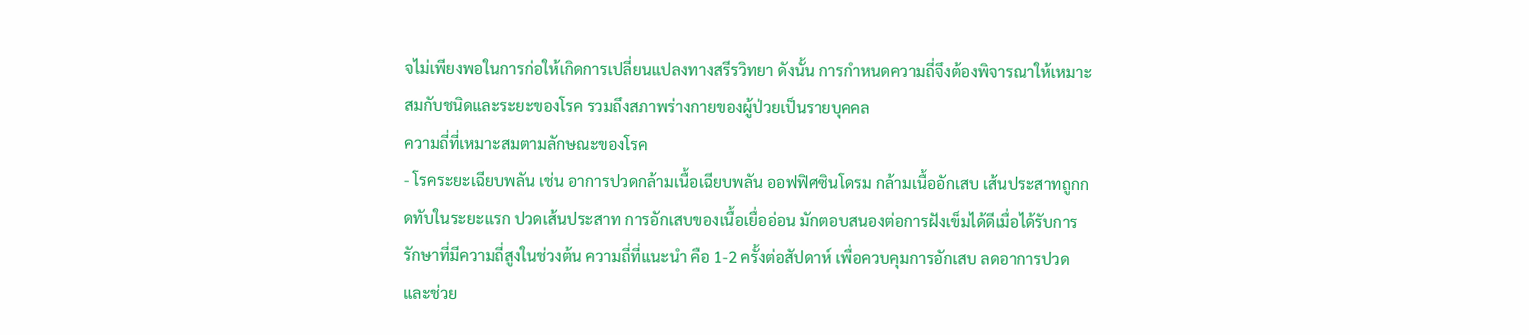จไม่เพียงพอในการก่อให้เกิดการเปลี่ยนแปลงทางสรีรวิทยา ดังนั้น การกำหนดความถี่จึงต้องพิจารณาให้เหมาะสมกับชนิดและระยะของโรค รวมถึงสภาพร่างกายของผู้ป่วยเป็นรายบุคคล
ความถี่ที่เหมาะสมตามลักษณะของโรค
- โรคระยะเฉียบพลัน เช่น อาการปวดกล้ามเนื้อเฉียบพลัน ออฟฟิศซินโดรม กล้ามเนื้ออักเสบ เส้นประสาทถูกกดทับในระยะแรก ปวดเส้นประสาท การอักเสบของเนื้อเยื่ออ่อน มักตอบสนองต่อการฝังเข็มได้ดีเมื่อได้รับการรักษาที่มีความถี่สูงในช่วงต้น ความถี่ที่แนะนำ คือ 1-2 ครั้งต่อสัปดาห์ เพื่อควบคุมการอักเสบ ลดอาการปวด และช่วย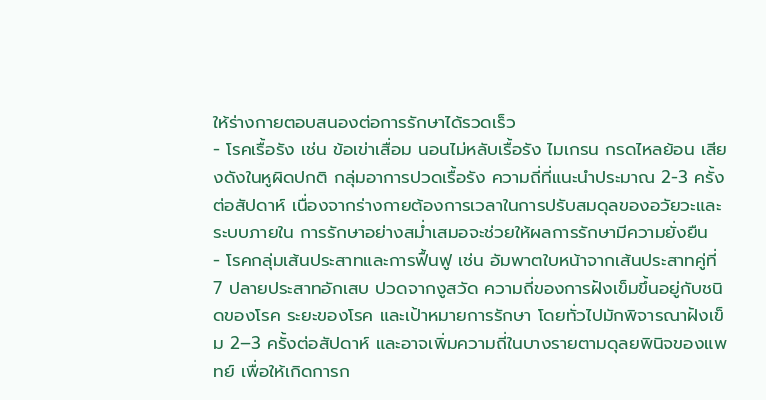ให้ร่างกายตอบสนองต่อการรักษาได้รวดเร็ว
- โรคเรื้อรัง เช่น ข้อเข่าเสื่อม นอนไม่หลับเรื้อรัง ไมเกรน กรดไหลย้อน เสียงดังในหูผิดปกติ กลุ่มอาการปวดเรื้อรัง ความถี่ที่แนะนำประมาณ 2-3 ครั้งต่อสัปดาห์ เนื่องจากร่างกายต้องการเวลาในการปรับสมดุลของอวัยวะและระบบภายใน การรักษาอย่างสม่ำเสมอจะช่วยให้ผลการรักษามีความยั่งยืน
- โรคกลุ่มเส้นประสาทและการฟื้นฟู เช่น อัมพาตใบหน้าจากเส้นประสาทคู่ที่ 7 ปลายประสาทอักเสบ ปวดจากงูสวัด ความถี่ของการฝังเข็มขึ้นอยู่กับชนิดของโรค ระยะของโรค และเป้าหมายการรักษา โดยทั่วไปมักพิจารณาฝังเข็ม 2–3 ครั้งต่อสัปดาห์ และอาจเพิ่มความถี่ในบางรายตามดุลยพินิจของแพทย์ เพื่อให้เกิดการก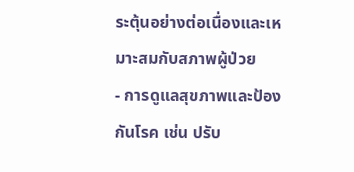ระตุ้นอย่างต่อเนื่องและเหมาะสมกับสภาพผู้ป่วย
- การดูแลสุขภาพและป้องกันโรค เช่น ปรับ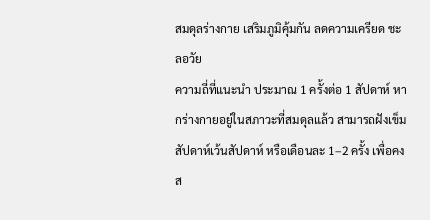สมดุลร่างกาย เสริมภูมิคุ้มกัน ลดความเครียด ชะลอวัย
ความถี่ที่แนะนำ ประมาณ 1 ครั้งต่อ 1 สัปดาห์ หากร่างกายอยู่ในสภาวะที่สมดุลแล้ว สามารถฝังเข็ม สัปดาห์เว้นสัปดาห์ หรือเดือนละ 1–2 ครั้ง เพื่อคงส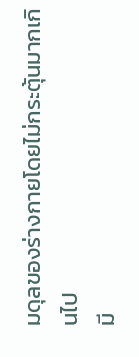มดุลของร่างกายโดยไม่กระตุ้นมากเกินไป
มี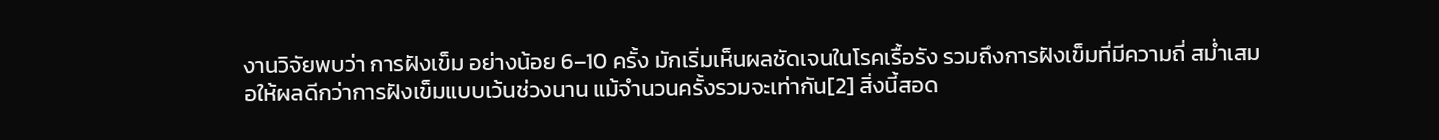งานวิจัยพบว่า การฝังเข็ม อย่างน้อย 6–10 ครั้ง มักเริ่มเห็นผลชัดเจนในโรคเรื้อรัง รวมถึงการฝังเข็มที่มีความถี่ สม่ำเสมอให้ผลดีกว่าการฝังเข็มแบบเว้นช่วงนาน แม้จำนวนครั้งรวมจะเท่ากัน[2] สิ่งนี้สอด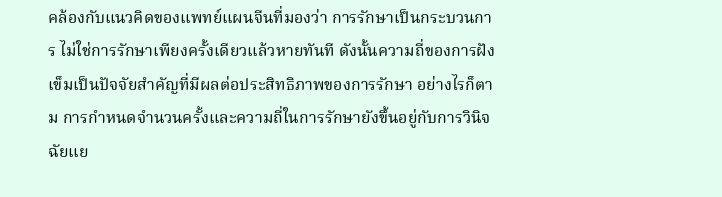คล้องกับแนวคิดของแพทย์แผนจีนที่มองว่า การรักษาเป็นกระบวนการ ไม่ใช่การรักษาเพียงครั้งเดียวแล้วหายทันที ดังนั้นความถี่ของการฝังเข็มเป็นปัจจัยสำคัญที่มีผลต่อประสิทธิภาพของการรักษา อย่างไรก็ตาม การกำหนดจำนวนครั้งและความถี่ในการรักษายังขึ้นอยู่กับการวินิจฉัยแย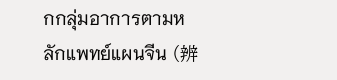กกลุ่มอาการตามหลักแพทย์แผนจีน (辨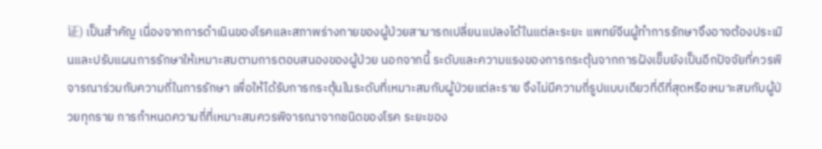证) เป็นสำคัญ เนื่องจากการดำเนินของโรคและสภาพร่างกายของผู้ป่วยสามารถเปลี่ยนแปลงได้ในแต่ละระยะ แพทย์จีนผู้ทำการรักษาจึงอาจต้องประเมินและปรับแผนการรักษาให้เหมาะสมตามการตอบสนองของผู้ป่วย นอกจากนี้ ระดับและความแรงของการกระตุ้นจากการฝังเข็มยังเป็นอีกปัจจัยที่ควรพิจารณาร่วมกับความถี่ในการรักษา เพื่อให้ได้รับการกระตุ้นในระดับที่เหมาะสมกับผู้ป่วยแต่ละราย จึงไม่มีความถี่รูปแบบเดียวที่ดีที่สุดหรือเหมาะสมกับผู้ป่วยทุกราย การกำหนดความถี่ที่เหมาะสมควรพิจารณาจากชนิดของโรค ระยะของ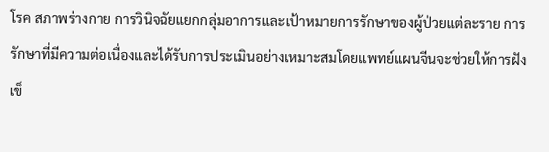โรค สภาพร่างกาย การวินิจฉัยแยกกลุ่มอาการและเป้าหมายการรักษาของผู้ป่วยแต่ละราย การรักษาที่มีความต่อเนื่องและได้รับการประเมินอย่างเหมาะสมโดยแพทย์แผนจีนจะช่วยให้การฝังเข็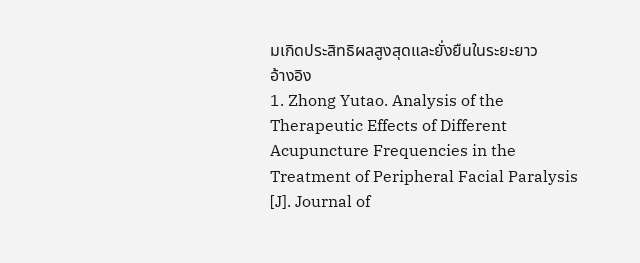มเกิดประสิทธิผลสูงสุดและยั่งยืนในระยะยาว
อ้างอิง
1. Zhong Yutao. Analysis of the Therapeutic Effects of Different Acupuncture Frequencies in the Treatment of Peripheral Facial Paralysis [J]. Journal of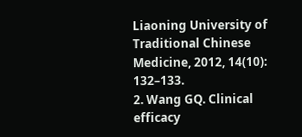Liaoning University of Traditional Chinese Medicine, 2012, 14(10): 132–133.
2. Wang GQ. Clinical efficacy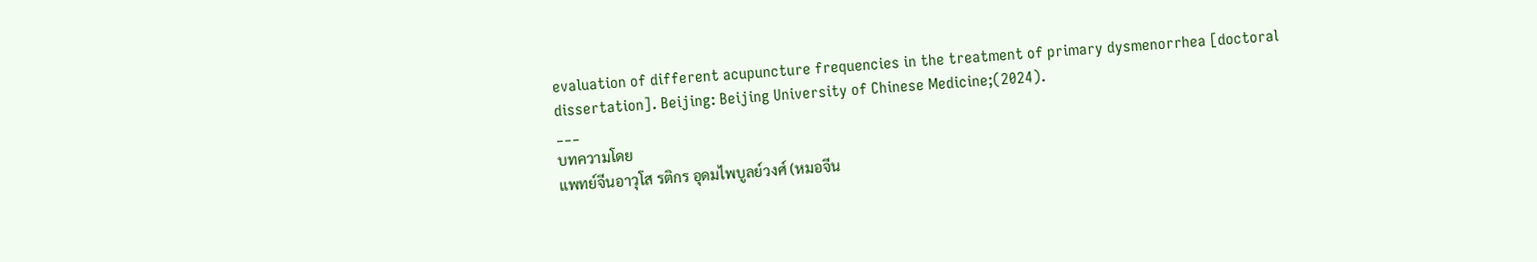evaluation of different acupuncture frequencies in the treatment of primary dysmenorrhea [doctoral dissertation]. Beijing: Beijing University of Chinese Medicine;(2024).
___
บทความโดย
แพทย์จีนอาวุโส รติกร อุดมไพบูลย์วงศ์ (หมอจีน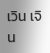เวิน เจิน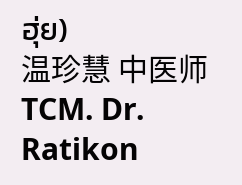ฮุ่ย)
温珍慧 中医师
TCM. Dr. Ratikon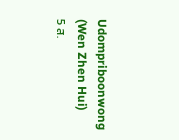Udompriboonwong (Wen Zhen Hui)
5 ส.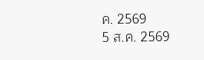ค. 2569
5 ส.ค. 2569